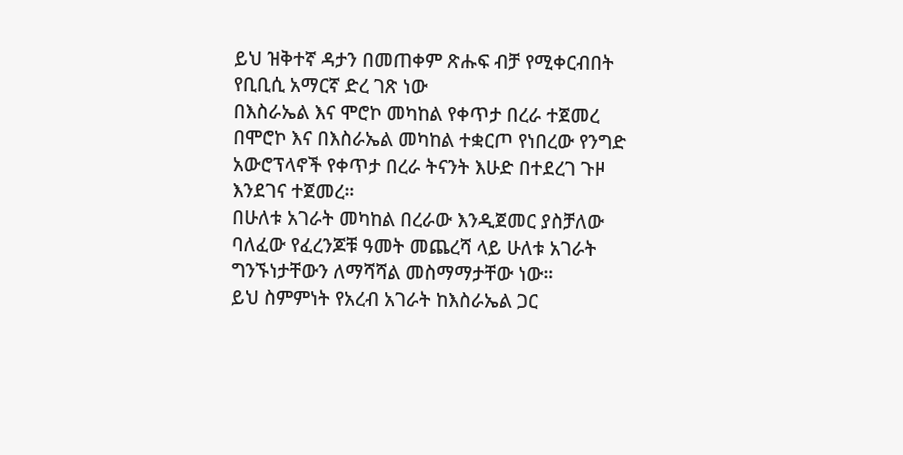ይህ ዝቅተኛ ዳታን በመጠቀም ጽሑፍ ብቻ የሚቀርብበት የቢቢሲ አማርኛ ድረ ገጽ ነው
በእስራኤል እና ሞሮኮ መካከል የቀጥታ በረራ ተጀመረ
በሞሮኮ እና በእስራኤል መካከል ተቋርጦ የነበረው የንግድ አውሮፕላኖች የቀጥታ በረራ ትናንት እሁድ በተደረገ ጉዞ እንደገና ተጀመረ።
በሁለቱ አገራት መካከል በረራው እንዲጀመር ያስቻለው ባለፈው የፈረንጆቹ ዓመት መጨረሻ ላይ ሁለቱ አገራት ግንኙነታቸውን ለማሻሻል መስማማታቸው ነው።
ይህ ስምምነት የአረብ አገራት ከእስራኤል ጋር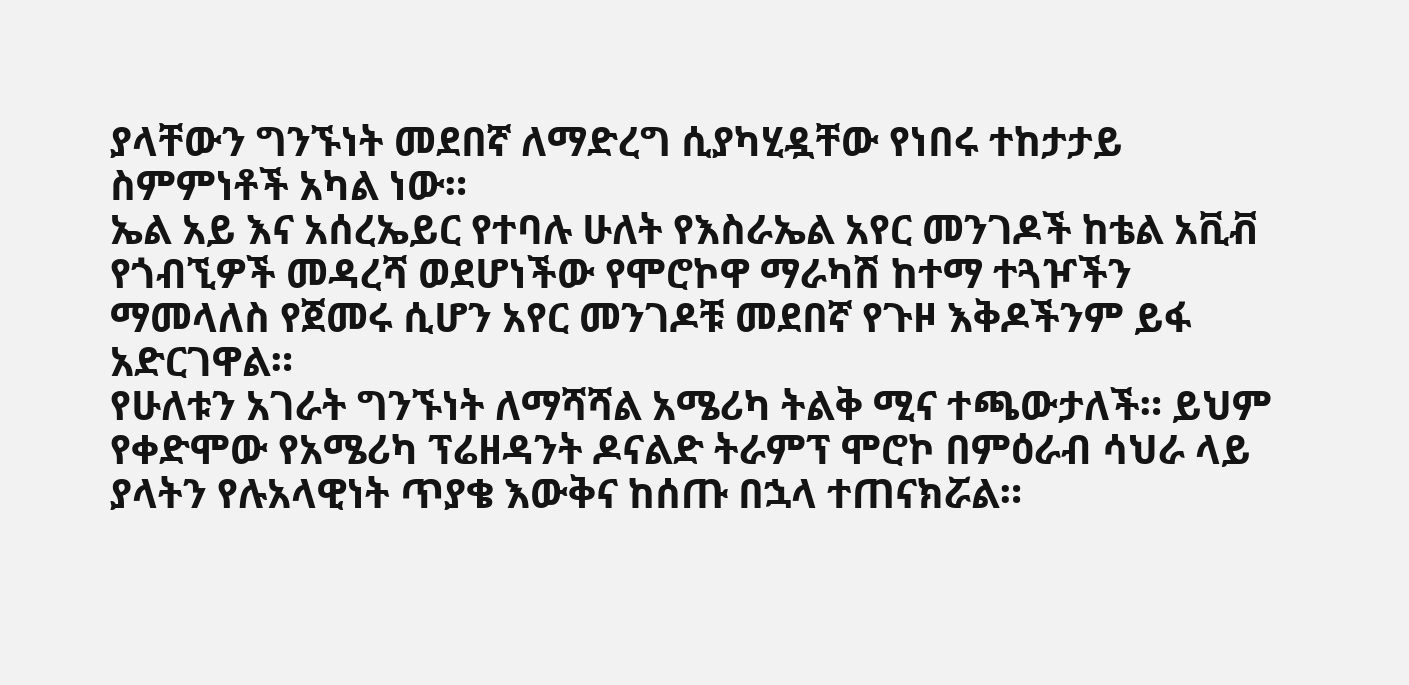ያላቸውን ግንኙነት መደበኛ ለማድረግ ሲያካሂዷቸው የነበሩ ተከታታይ ስምምነቶች አካል ነው።
ኤል አይ እና አሰረኤይር የተባሉ ሁለት የእስራኤል አየር መንገዶች ከቴል አቪቭ የጎብኚዎች መዳረሻ ወደሆነችው የሞሮኮዋ ማራካሽ ከተማ ተጓዦችን ማመላለስ የጀመሩ ሲሆን አየር መንገዶቹ መደበኛ የጉዞ እቅዶችንም ይፋ አድርገዋል።
የሁለቱን አገራት ግንኙነት ለማሻሻል አሜሪካ ትልቅ ሚና ተጫውታለች። ይህም የቀድሞው የአሜሪካ ፕሬዘዳንት ዶናልድ ትራምፕ ሞሮኮ በምዕራብ ሳህራ ላይ ያላትን የሉአላዊነት ጥያቄ እውቅና ከሰጡ በኋላ ተጠናክሯል።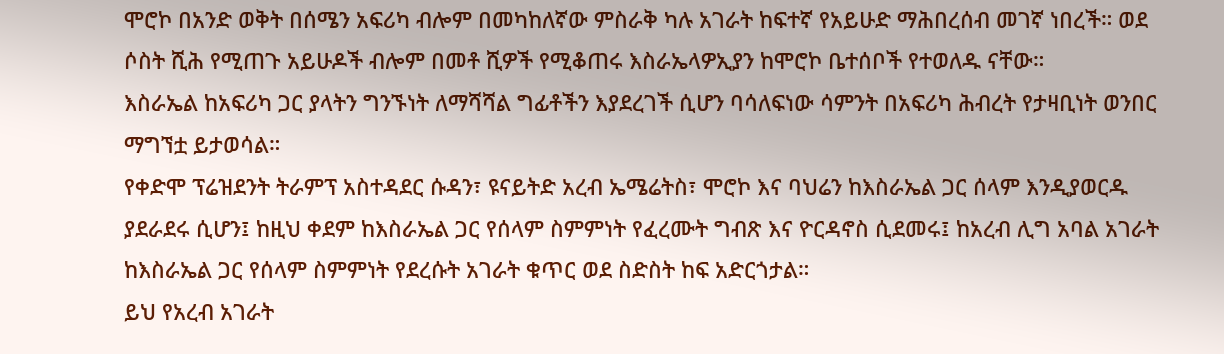ሞሮኮ በአንድ ወቅት በሰሜን አፍሪካ ብሎም በመካከለኛው ምስራቅ ካሉ አገራት ከፍተኛ የአይሁድ ማሕበረሰብ መገኛ ነበረች። ወደ ሶስት ሺሕ የሚጠጉ አይሁዶች ብሎም በመቶ ሺዎች የሚቆጠሩ እስራኤላዎኢያን ከሞሮኮ ቤተሰቦች የተወለዱ ናቸው።
እስራኤል ከአፍሪካ ጋር ያላትን ግንኙነት ለማሻሻል ግፊቶችን እያደረገች ሲሆን ባሳለፍነው ሳምንት በአፍሪካ ሕብረት የታዛቢነት ወንበር ማግኘቷ ይታወሳል።
የቀድሞ ፕሬዝደንት ትራምፕ አስተዳደር ሱዳን፣ ዩናይትድ አረብ ኤሜሬትስ፣ ሞሮኮ እና ባህሬን ከእስራኤል ጋር ሰላም እንዲያወርዱ ያደራደሩ ሲሆን፤ ከዚህ ቀደም ከእስራኤል ጋር የሰላም ስምምነት የፈረሙት ግብጽ እና ዮርዳኖስ ሲደመሩ፤ ከአረብ ሊግ አባል አገራት ከእስራኤል ጋር የሰላም ስምምነት የደረሱት አገራት ቁጥር ወደ ስድስት ከፍ አድርጎታል።
ይህ የአረብ አገራት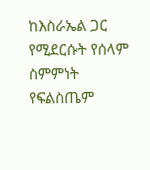ከእስራኤል ጋር የሚደርሱት የሰላም ስምምነት የፍልስጤም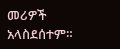መሪዎች አላስደሰተም።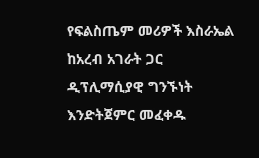የፍልስጤም መሪዎች እስራኤል ከአረብ አገራት ጋር ዲፕሊማሲያዊ ግንኙነት እንድትጀምር መፈቀዱ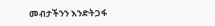መብታችንን እንድትጋፋ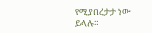የሚያበረታታ ነው ይላሉ።